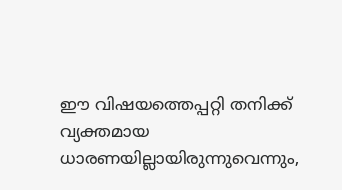ഈ വിഷയത്തെപ്പറ്റി തനിക്ക് വ്യക്തമായ ധാരണയില്ലായിരുന്നുവെന്നും,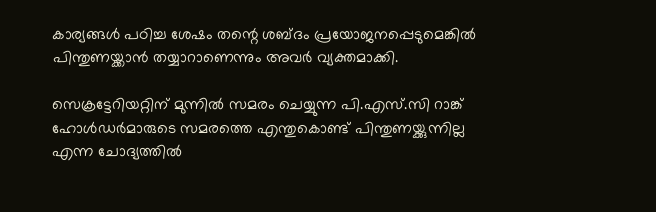കാര്യങ്ങൾ പഠിച്ച ശേഷം തന്റെ ശബ്ദം പ്രയോജനപ്പെടുമെങ്കിൽ പിന്തുണയ്ക്കാൻ തയ്യാറാണെന്നും അവർ വ്യക്തമാക്കി.

സെക്രട്ടേറിയറ്റിന് മുന്നിൽ സമരം ചെയ്യുന്ന പി.എസ്.സി റാങ്ക് ഹോൾഡർമാരുടെ സമരത്തെ എന്തുകൊണ്ട് പിന്തുണയ്ക്കുന്നില്ല എന്ന ചോദ്യത്തിൽ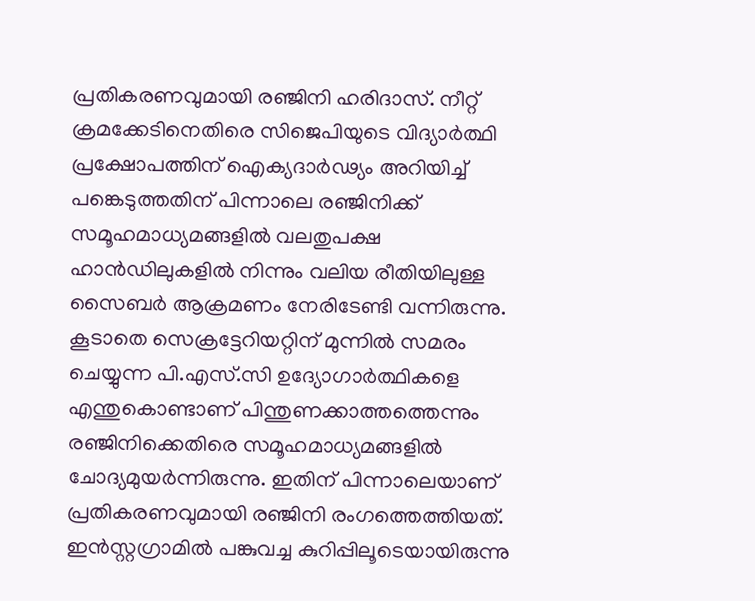പ്രതികരണവുമായി രഞ്ജിനി ഹരിദാസ്. നീറ്റ് ക്രമക്കേടിനെതിരെ സിജെപിയുടെ വിദ്യാർത്ഥി പ്രക്ഷോപത്തിന് ഐക്യദാർഢ്യം അറിയിച്ച് പങ്കെടുത്തതിന് പിന്നാലെ രഞ്ജിനിക്ക് സമൂഹമാധ്യമങ്ങളിൽ വലതുപക്ഷ ഹാൻഡിലുകളിൽ നിന്നും വലിയ രീതിയിലുള്ള സൈബർ ആക്രമണം നേരിടേണ്ടി വന്നിരുന്നു. കൂടാതെ സെക്രട്ടേറിയറ്റിന് മുന്നിൽ സമരം ചെയ്യുന്ന പി.എസ്.സി ഉദ്യോഗാർത്ഥികളെ എന്തുകൊണ്ടാണ് പിന്തുണക്കാത്തത്തെന്നും രഞ്ജിനിക്കെതിരെ സമൂഹമാധ്യമങ്ങളിൽ ചോദ്യമുയർന്നിരുന്നു. ഇതിന് പിന്നാലെയാണ് പ്രതികരണവുമായി രഞ്ജിനി രംഗത്തെത്തിയത്. ഇൻസ്റ്റഗ്രാമിൽ പങ്കുവച്ച കുറിപ്പിലൂടെയായിരുന്നു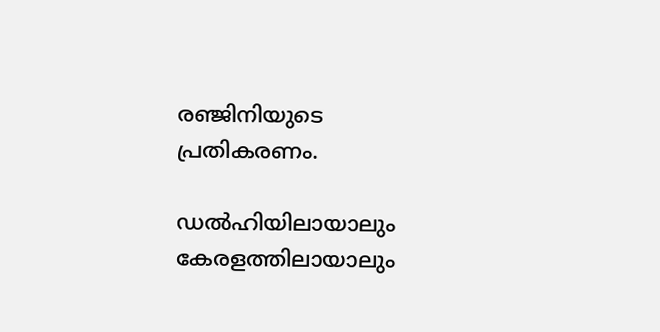രഞ്ജിനിയുടെ പ്രതികരണം.

ഡൽഹിയിലായാലും കേരളത്തിലായാലും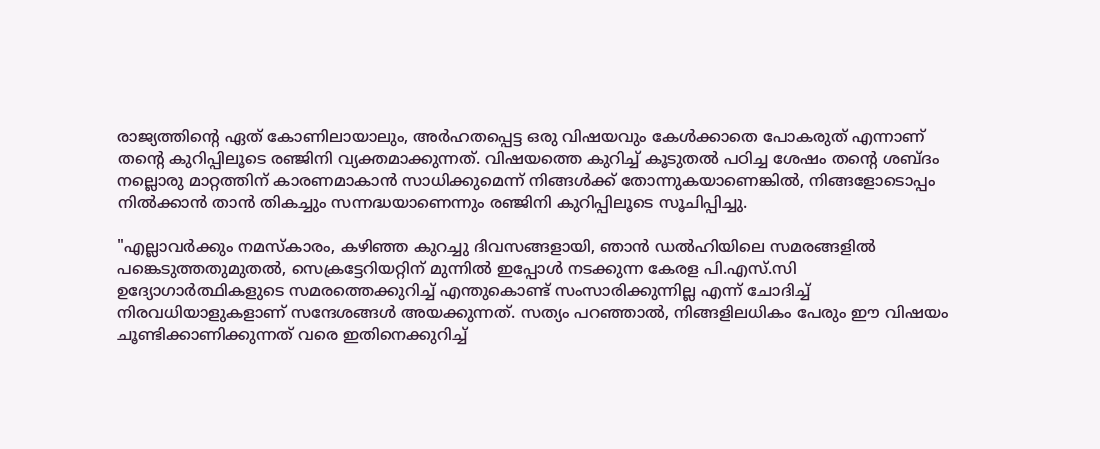രാജ്യത്തിന്റെ ഏത് കോണിലായാലും, അർഹതപ്പെട്ട ഒരു വിഷയവും കേൾക്കാതെ പോകരുത് എന്നാണ് തന്റെ കുറിപ്പിലൂടെ രഞ്ജിനി വ്യക്തമാക്കുന്നത്. വിഷയത്തെ കുറിച്ച് കൂടുതൽ പഠിച്ച ശേഷം തന്റെ ശബ്ദം നല്ലൊരു മാറ്റത്തിന് കാരണമാകാൻ സാധിക്കുമെന്ന് നിങ്ങൾക്ക് തോന്നുകയാണെങ്കിൽ, നിങ്ങളോടൊപ്പം നിൽക്കാൻ താൻ തികച്ചും സന്നദ്ധയാണെന്നും രഞ്ജിനി കുറിപ്പിലൂടെ സൂചിപ്പിച്ചു.

"എല്ലാവർക്കും നമസ്കാരം, കഴിഞ്ഞ കുറച്ചു ദിവസങ്ങളായി, ഞാൻ ഡൽഹിയിലെ സമരങ്ങളിൽ പങ്കെടുത്തതുമുതൽ, സെക്രട്ടേറിയറ്റിന് മുന്നിൽ ഇപ്പോൾ നടക്കുന്ന കേരള പി.എസ്.സി ഉദ്യോഗാർത്ഥികളുടെ സമരത്തെക്കുറിച്ച് എന്തുകൊണ്ട് സംസാരിക്കുന്നില്ല എന്ന് ചോദിച്ച് നിരവധിയാളുകളാണ് സന്ദേശങ്ങൾ അയക്കുന്നത്. സത്യം പറഞ്ഞാൽ, നിങ്ങളിലധികം പേരും ഈ വിഷയം ചൂണ്ടിക്കാണിക്കുന്നത് വരെ ഇതിനെക്കുറിച്ച്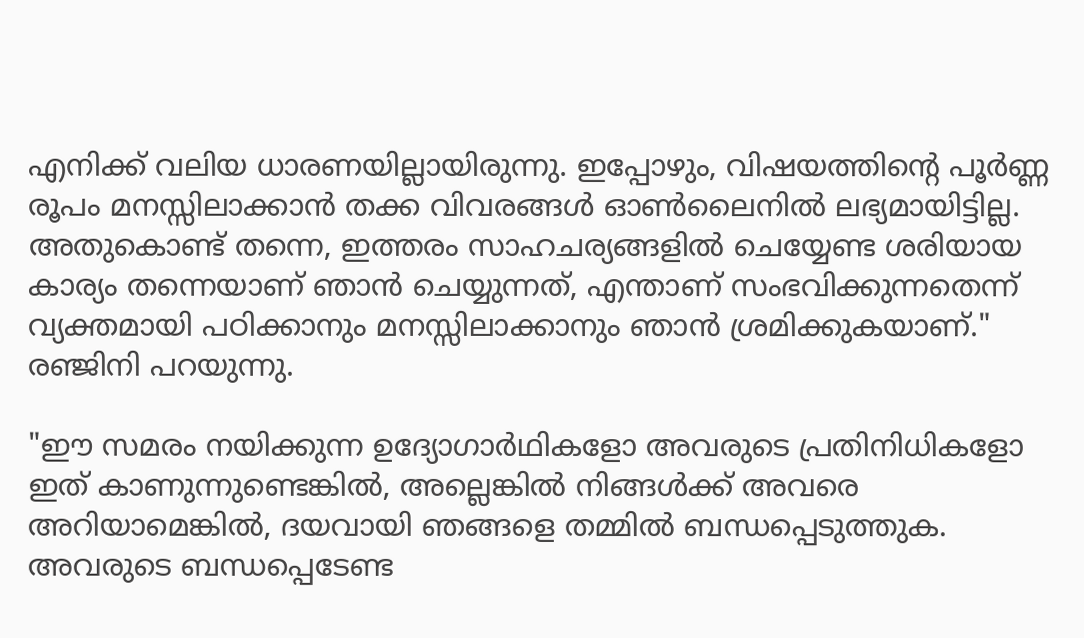എനിക്ക് വലിയ ധാരണയില്ലായിരുന്നു. ഇപ്പോഴും, വിഷയത്തിന്റെ പൂർണ്ണ രൂപം മനസ്സിലാക്കാൻ തക്ക വിവരങ്ങൾ ഓൺലൈനിൽ ലഭ്യമായിട്ടില്ല. അതുകൊണ്ട് തന്നെ, ഇത്തരം സാഹചര്യങ്ങളിൽ ചെയ്യേണ്ട ശരിയായ കാര്യം തന്നെയാണ് ഞാൻ ചെയ്യുന്നത്, എന്താണ് സംഭവിക്കുന്നതെന്ന് വ്യക്തമായി പഠിക്കാനും മനസ്സിലാക്കാനും ഞാൻ ശ്രമിക്കുകയാണ്." രഞ്ജിനി പറയുന്നു.

"ഈ സമരം നയിക്കുന്ന ഉദ്യോഗാർഥികളോ അവരുടെ പ്രതിനിധികളോ ഇത് കാണുന്നുണ്ടെങ്കിൽ, അല്ലെങ്കിൽ നിങ്ങൾക്ക് അവരെ അറിയാമെങ്കിൽ, ദയവായി ഞങ്ങളെ തമ്മിൽ ബന്ധപ്പെടുത്തുക. അവരുടെ ബന്ധപ്പെടേണ്ട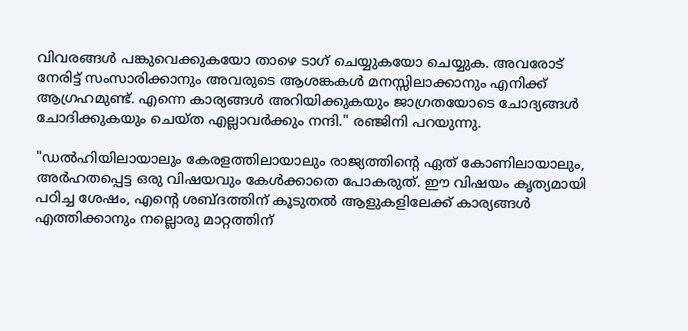വിവരങ്ങൾ പങ്കുവെക്കുകയോ താഴെ ടാഗ് ചെയ്യുകയോ ചെയ്യുക. അവരോട് നേരിട്ട് സംസാരിക്കാനും അവരുടെ ആശങ്കകൾ മനസ്സിലാക്കാനും എനിക്ക് ആഗ്രഹമുണ്ട്. എന്നെ കാര്യങ്ങൾ അറിയിക്കുകയും ജാഗ്രതയോടെ ചോദ്യങ്ങൾ ചോദിക്കുകയും ചെയ്ത എല്ലാവർക്കും നന്ദി." രഞ്ജിനി പറയുന്നു.

"ഡൽഹിയിലായാലും കേരളത്തിലായാലും രാജ്യത്തിന്റെ ഏത് കോണിലായാലും, അർഹതപ്പെട്ട ഒരു വിഷയവും കേൾക്കാതെ പോകരുത്. ഈ വിഷയം കൃത്യമായി പഠിച്ച ശേഷം, എന്റെ ശബ്ദത്തിന് കൂടുതൽ ആളുകളിലേക്ക് കാര്യങ്ങൾ എത്തിക്കാനും നല്ലൊരു മാറ്റത്തിന്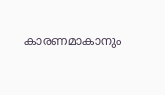കാരണമാകാനും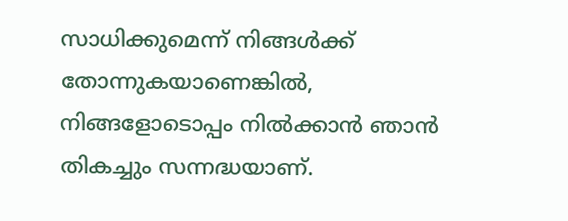സാധിക്കുമെന്ന് നിങ്ങൾക്ക് തോന്നുകയാണെങ്കിൽ, നിങ്ങളോടൊപ്പം നിൽക്കാൻ ഞാൻ തികച്ചും സന്നദ്ധയാണ്.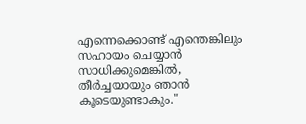എന്നെക്കൊണ്ട് എന്തെങ്കിലും സഹായം ചെയ്യാൻ സാധിക്കുമെങ്കിൽ, തീർച്ചയായും ഞാൻ കൂടെയുണ്ടാകും."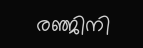രഞ്ജിനി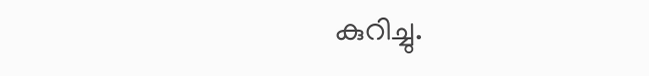കുറിച്ചു.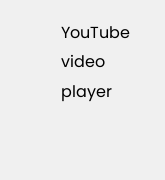YouTube video player